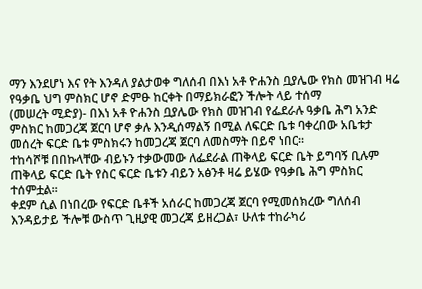ማን እንደሆነ እና የት እንዳለ ያልታወቀ ግለሰብ በእነ አቶ ዮሐንስ ቧያሌው የክስ መዝገብ ዛሬ የዓቃቤ ህግ ምስክር ሆኖ ድምፁ ከርቀት በማይክራፎን ችሎት ላይ ተሰማ
(መሠረት ሚድያ)- በእነ አቶ ዮሐንስ ቧያሌው የክስ መዝገብ የፌደራሉ ዓቃቤ ሕግ አንድ ምስክር ከመጋረጃ ጀርባ ሆኖ ቃሉ እንዲሰማልኝ በሚል ለፍርድ ቤቱ ባቀረበው አቤቱታ መሰረት ፍርድ ቤቱ ምስክሩን ከመጋረጃ ጀርባ ለመስማት በይኖ ነበር።
ተከሳሾቹ በበኩላቸው ብይኑን ተቃውመው ለፌደራል ጠቅላይ ፍርድ ቤት ይግባኝ ቢሉም ጠቅላይ ፍርድ ቤት የስር ፍርድ ቤቱን ብይን አፅንቶ ዛሬ ይሄው የዓቃቤ ሕግ ምስክር ተሰምቷል።
ቀደም ሲል በነበረው የፍርድ ቤቶች አሰራር ከመጋረጃ ጀርባ የሚመሰክረው ግለሰብ እንዳይታይ ችሎቹ ውስጥ ጊዚያዊ መጋረጃ ይዘረጋል፣ ሁለቱ ተከራካሪ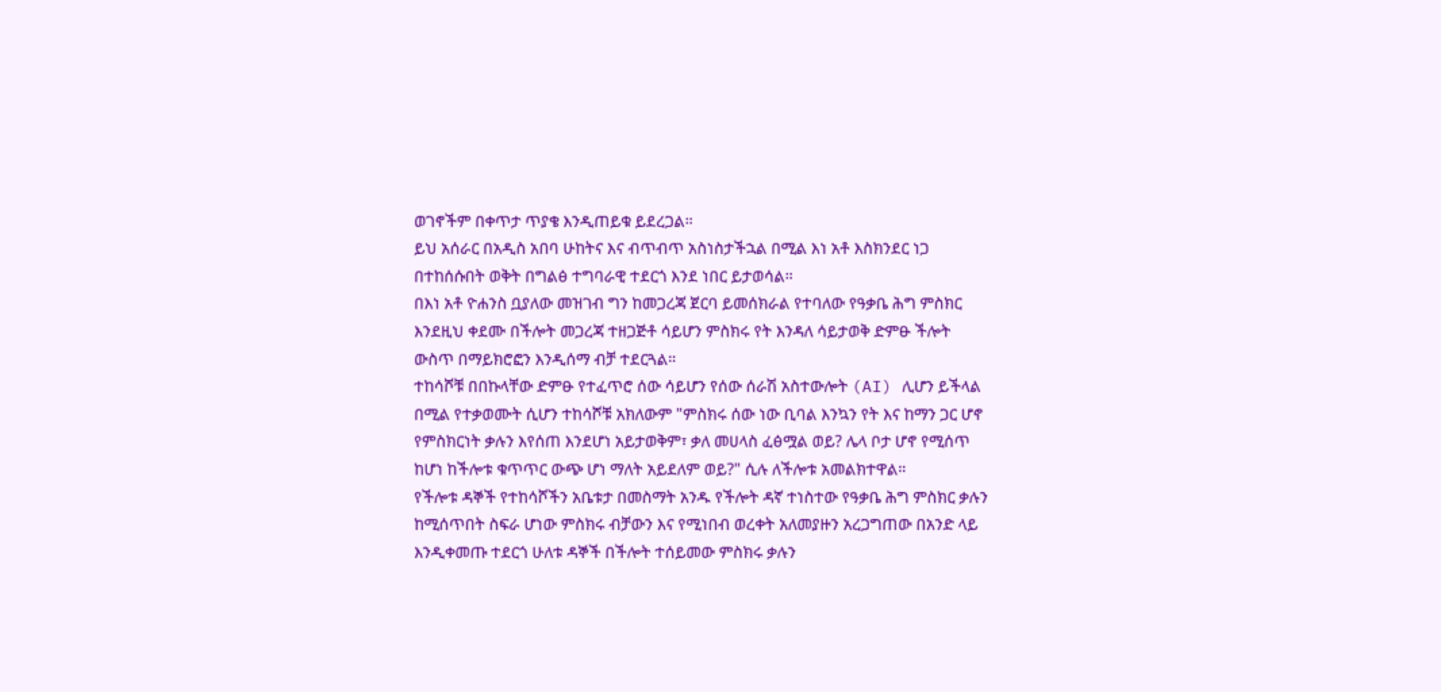ወገኖችም በቀጥታ ጥያቄ እንዲጠይቁ ይደረጋል።
ይህ አሰራር በአዲስ አበባ ሁከትና እና ብጥብጥ አስነስታችኋል በሚል እነ አቶ እስክንደር ነጋ በተከሰሱበት ወቅት በግልፅ ተግባራዊ ተደርጎ እንደ ነበር ይታወሳል።
በእነ አቶ ዮሐንስ ቧያለው መዝገብ ግን ከመጋረጃ ጀርባ ይመሰክራል የተባለው የዓቃቤ ሕግ ምስክር እንደዚህ ቀደሙ በችሎት መጋረጃ ተዘጋጅቶ ሳይሆን ምስክሩ የት እንዳለ ሳይታወቅ ድምፁ ችሎት ውስጥ በማይክሮፎን እንዲሰማ ብቻ ተደርጓል።
ተከሳሾቹ በበኩላቸው ድምፁ የተፈጥሮ ሰው ሳይሆን የሰው ሰራሽ አስተውሎት (AI) ሊሆን ይችላል በሚል የተቃወሙት ሲሆን ተከሳሾቹ አክለውም "ምስክሩ ሰው ነው ቢባል እንኳን የት እና ከማን ጋር ሆኖ የምስክርነት ቃሉን እየሰጠ እንደሆነ አይታወቅም፣ ቃለ መሀላስ ፈፅሟል ወይ? ሌላ ቦታ ሆኖ የሚሰጥ ከሆነ ከችሎቱ ቁጥጥር ውጭ ሆነ ማለት አይደለም ወይ?" ሲሉ ለችሎቱ አመልክተዋል።
የችሎቱ ዳኞች የተከሳሾችን አቤቱታ በመስማት አንዱ የችሎት ዳኛ ተነስተው የዓቃቤ ሕግ ምስክር ቃሉን ከሚሰጥበት ስፍራ ሆነው ምስክሩ ብቻውን እና የሚነበብ ወረቀት አለመያዙን አረጋግጠው በአንድ ላይ እንዲቀመጡ ተደርጎ ሁለቱ ዳኞች በችሎት ተሰይመው ምስክሩ ቃሉን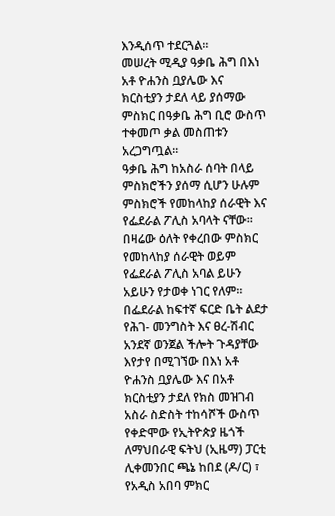እንዲሰጥ ተደርጓል።
መሠረት ሚዲያ ዓቃቤ ሕግ በእነ አቶ ዮሐንስ ቧያሌው እና ክርስቲያን ታደለ ላይ ያሰማው ምስክር በዓቃቤ ሕግ ቢሮ ውስጥ ተቀመጦ ቃል መስጠቱን አረጋግጧል።
ዓቃቤ ሕግ ከአስራ ሰባት በላይ ምስክሮችን ያሰማ ሲሆን ሁሉም ምስክሮች የመከላከያ ሰራዊት እና የፌደራል ፖሊስ አባላት ናቸው። በዛሬው ዕለት የቀረበው ምስክር የመከላከያ ሰራዊት ወይም የፌደራል ፖሊስ አባል ይሁን አይሁን የታወቀ ነገር የለም።
በፌደራል ከፍተኛ ፍርድ ቤት ልደታ የሕገ- መንግስት እና ፀረ-ሽብር አንደኛ ወንጀል ችሎት ጉዳያቸው እየታየ በሚገኘው በእነ አቶ ዮሐንስ ቧያሌው እና በአቶ ክርስቲያን ታደለ የክስ መዝገብ አስራ ስድስት ተከሳሾች ውስጥ የቀድሞው የኢትዮጵያ ዜጎች ለማህበራዊ ፍትህ (ኢዜማ) ፓርቲ ሊቀመንበር ጫኔ ከበደ (ዶ/ር) ፣ የአዲስ አበባ ምክር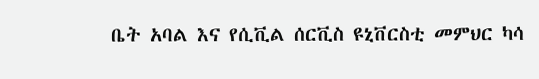ቤት አባል እና የሲቪል ሰርቪስ ዩኒቨርስቲ መምህር ካሳ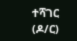ተሻገር (ዶ/ር)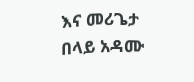እና መሪጌታ በላይ አዳሙ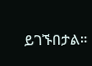ይገኙበታል።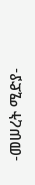-መሠረት ሚድያ-